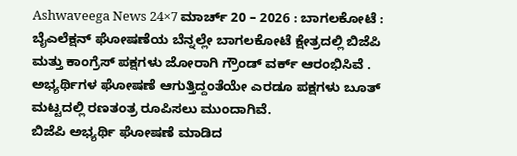Ashwaveega News 24×7 ಮಾರ್ಚ್ 20 – 2026 : ಬಾಗಲಕೋಟೆ : ಬೈಎಲೆಕ್ಷನ್ ಘೋಷಣೆಯ ಬೆನ್ನಲ್ಲೇ ಬಾಗಲಕೋಟೆ ಕ್ಷೇತ್ರದಲ್ಲಿ ಬಿಜೆಪಿ ಮತ್ತು ಕಾಂಗ್ರೆಸ್ ಪಕ್ಷಗಳು ಜೋರಾಗಿ ಗ್ರೌಂಡ್ ವರ್ಕ್ ಆರಂಭಿಸಿವೆ . ಅಭ್ಯರ್ಥಿಗಳ ಘೋಷಣೆ ಆಗುತ್ತಿದ್ದಂತೆಯೇ ಎರಡೂ ಪಕ್ಷಗಳು ಬೂತ್ ಮಟ್ಟದಲ್ಲಿ ರಣತಂತ್ರ ರೂಪಿಸಲು ಮುಂದಾಗಿವೆ.
ಬಿಜೆಪಿ ಅಭ್ಯರ್ಥಿ ಘೋಷಣೆ ಮಾಡಿದ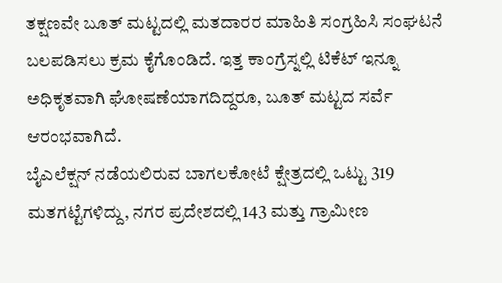ತಕ್ಷಣವೇ ಬೂತ್ ಮಟ್ಟದಲ್ಲಿ ಮತದಾರರ ಮಾಹಿತಿ ಸಂಗ್ರಹಿಸಿ ಸಂಘಟನೆ ಬಲಪಡಿಸಲು ಕ್ರಮ ಕೈಗೊಂಡಿದೆ. ಇತ್ತ ಕಾಂಗ್ರೆಸ್ನಲ್ಲಿ ಟಿಕೆಟ್ ಇನ್ನೂ ಅಧಿಕೃತವಾಗಿ ಘೋಷಣೆಯಾಗದಿದ್ದರೂ, ಬೂತ್ ಮಟ್ಟದ ಸರ್ವೆ ಆರಂಭವಾಗಿದೆ.
ಬೈಎಲೆಕ್ಷನ್ ನಡೆಯಲಿರುವ ಬಾಗಲಕೋಟೆ ಕ್ಷೇತ್ರದಲ್ಲಿ ಒಟ್ಟು 319 ಮತಗಟ್ಟೆಗಳಿದ್ದು, ನಗರ ಪ್ರದೇಶದಲ್ಲಿ 143 ಮತ್ತು ಗ್ರಾಮೀಣ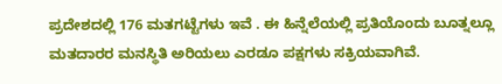ಪ್ರದೇಶದಲ್ಲಿ 176 ಮತಗಟ್ಟೆಗಳು ಇವೆ . ಈ ಹಿನ್ನೆಲೆಯಲ್ಲಿ ಪ್ರತಿಯೊಂದು ಬೂತ್ನಲ್ಲೂ ಮತದಾರರ ಮನಸ್ಥಿತಿ ಅರಿಯಲು ಎರಡೂ ಪಕ್ಷಗಳು ಸಕ್ರಿಯವಾಗಿವೆ.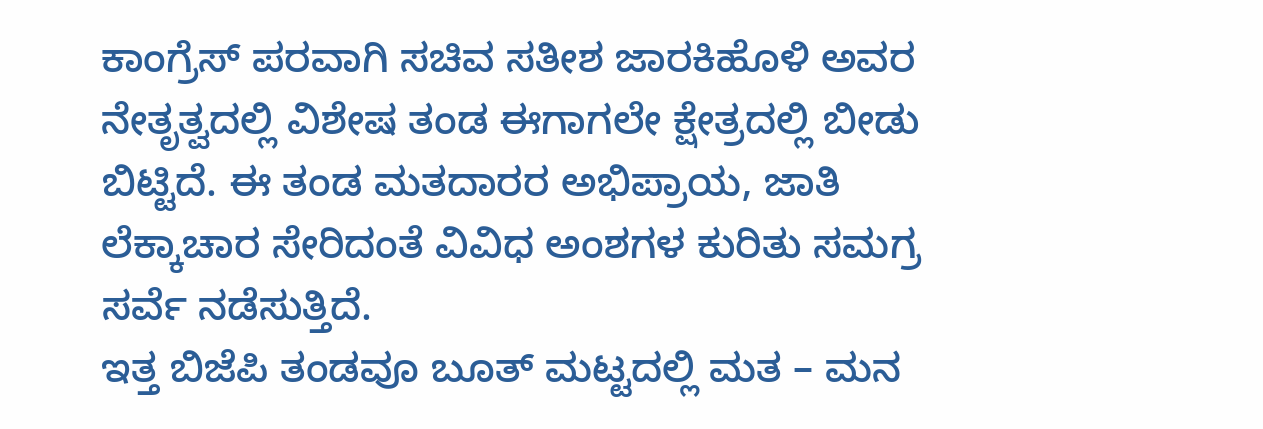ಕಾಂಗ್ರೆಸ್ ಪರವಾಗಿ ಸಚಿವ ಸತೀಶ ಜಾರಕಿಹೊಳಿ ಅವರ ನೇತೃತ್ವದಲ್ಲಿ ವಿಶೇಷ ತಂಡ ಈಗಾಗಲೇ ಕ್ಷೇತ್ರದಲ್ಲಿ ಬೀಡು ಬಿಟ್ಟಿದೆ. ಈ ತಂಡ ಮತದಾರರ ಅಭಿಪ್ರಾಯ, ಜಾತಿ ಲೆಕ್ಕಾಚಾರ ಸೇರಿದಂತೆ ವಿವಿಧ ಅಂಶಗಳ ಕುರಿತು ಸಮಗ್ರ ಸರ್ವೆ ನಡೆಸುತ್ತಿದೆ.
ಇತ್ತ ಬಿಜೆಪಿ ತಂಡವೂ ಬೂತ್ ಮಟ್ಟದಲ್ಲಿ ಮತ – ಮನ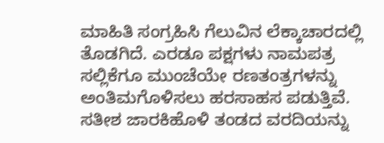ಮಾಹಿತಿ ಸಂಗ್ರಹಿಸಿ ಗೆಲುವಿನ ಲೆಕ್ಕಾಚಾರದಲ್ಲಿ ತೊಡಗಿದೆ. ಎರಡೂ ಪಕ್ಷಗಳು ನಾಮಪತ್ರ ಸಲ್ಲಿಕೆಗೂ ಮುಂಚೆಯೇ ರಣತಂತ್ರಗಳನ್ನು ಅಂತಿಮಗೊಳಿಸಲು ಹರಸಾಹಸ ಪಡುತ್ತಿವೆ.
ಸತೀಶ ಜಾರಕಿಹೊಳಿ ತಂಡದ ವರದಿಯನ್ನು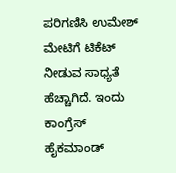ಪರಿಗಣಿಸಿ ಉಮೇಶ್ ಮೇಟಿಗೆ ಟಿಕೆಟ್ ನೀಡುವ ಸಾಧ್ಯತೆ ಹೆಚ್ಚಾಗಿದೆ. ಇಂದು ಕಾಂಗ್ರೆಸ್ ಹೈಕಮಾಂಡ್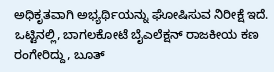ಅಧಿಕೃತವಾಗಿ ಅಭ್ಯರ್ಥಿಯನ್ನು ಘೋಷಿಸುವ ನಿರೀಕ್ಷೆ ಇದೆ.
ಒಟ್ಟಿನಲ್ಲಿ, ಬಾಗಲಕೋಟೆ ಬೈಎಲೆಕ್ಷನ್ ರಾಜಕೀಯ ಕಣ ರಂಗೇರಿದ್ದು, ಬೂತ್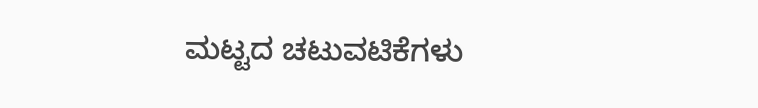ಮಟ್ಟದ ಚಟುವಟಿಕೆಗಳು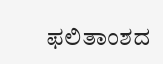ಫಲಿತಾಂಶದ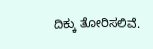ದಿಕ್ಕು ತೋರಿಸಲಿವೆ.